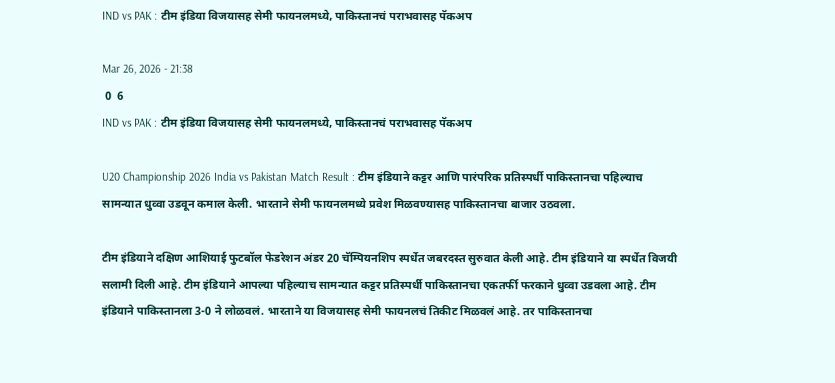IND vs PAK : टीम इंडिया विजयासह सेमी फायनलमध्ये, पाकिस्तानचं पराभवासह पॅकअप

Mar 26, 2026 - 21:38
 0  6
IND vs PAK : टीम इंडिया विजयासह सेमी फायनलमध्ये, पाकिस्तानचं पराभवासह पॅकअप

U20 Championship 2026 India vs Pakistan Match Result : टीम इंडियाने कट्टर आणि पारंपरिक प्रतिस्पर्धी पाकिस्तानचा पहिल्याच सामन्यात धुव्वा उडवून कमाल केली. भारताने सेमी फायनलमध्ये प्रवेश मिळवण्यासह पाकिस्तानचा बाजार उठवला.

टीम इंडियाने दक्षिण आशियाई फुटबॉल फेडरेशन अंडर 20 चॅम्पियनशिप स्पर्धेत जबरदस्त सुरुवात केली आहे. टीम इंडियाने या स्पर्धेत विजयी सलामी दिली आहे. टीम इंडियाने आपल्या पहिल्याच सामन्यात कट्टर प्रतिस्पर्धी पाकिस्तानचा एकतर्फी फरकाने धुव्वा उडवला आहे. टीम इंडियाने पाकिस्तानला 3-0 ने लोळवलं. भारताने या विजयासह सेमी फायनलचं तिकीट मिळवलं आहे. तर पाकिस्तानचा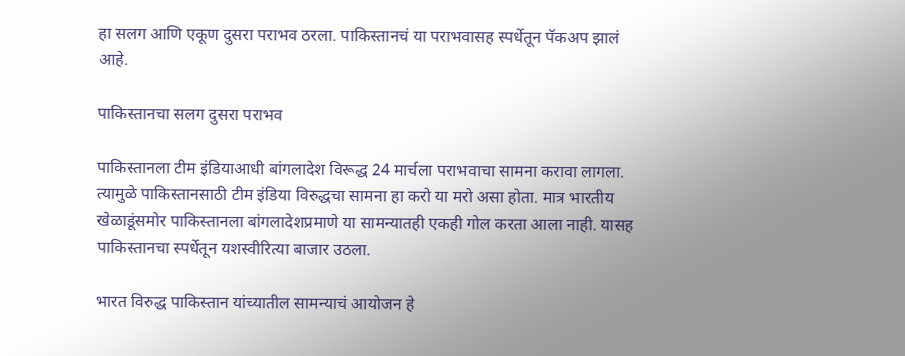हा सलग आणि एकूण दुसरा पराभव ठरला. पाकिस्तानचं या पराभवासह स्पर्धेतून पॅकअप झालं आहे.

पाकिस्तानचा सलग दुसरा पराभव

पाकिस्तानला टीम इंडियाआधी बांगलादेश विरूद्ध 24 मार्चला पराभवाचा सामना करावा लागला. त्यामुळे पाकिस्तानसाठी टीम इंडिया विरुद्धचा सामना हा करो या मरो असा होता. मात्र भारतीय खेळाडूंसमोर पाकिस्तानला बांगलादेशप्रमाणे या सामन्यातही एकही गोल करता आला नाही. यासह पाकिस्तानचा स्पर्धेतून यशस्वीरित्या बाजार उठला.

भारत विरुद्ध पाकिस्तान यांच्यातील सामन्याचं आयोजन हे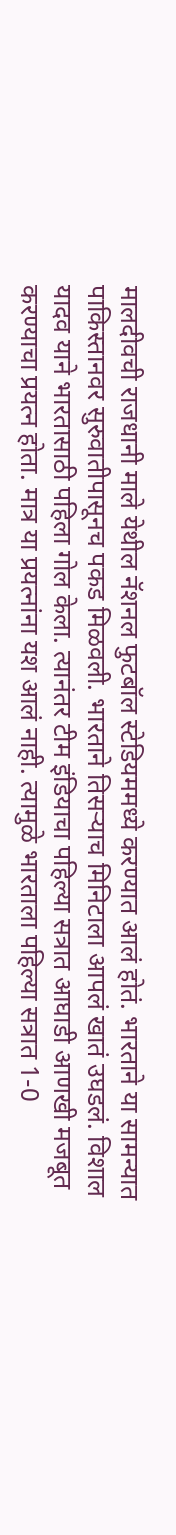मालदीवची राजधानी माले येथील नॅशनल फुटबॉल स्टेडियममध्ये करण्यात आलं होतं. भारताने या सामन्यात पाकिस्तानवर सुरुवातीपासूनच पकड मिळवली. भारताने तिसऱ्याच मिनिटाला आपलं खातं उघडलं. विशाल यादव याने भारतासाठी पहिला गोल केला. त्यानंतर टीम इंडियाचा पहिल्या सत्रात आघाडी आणखी मजबूत करण्याचा प्रयत्न होता. मात्र या प्रयत्नांना यश आलं नाही. त्यामुळे भारताला पहिल्या सत्रात 1-0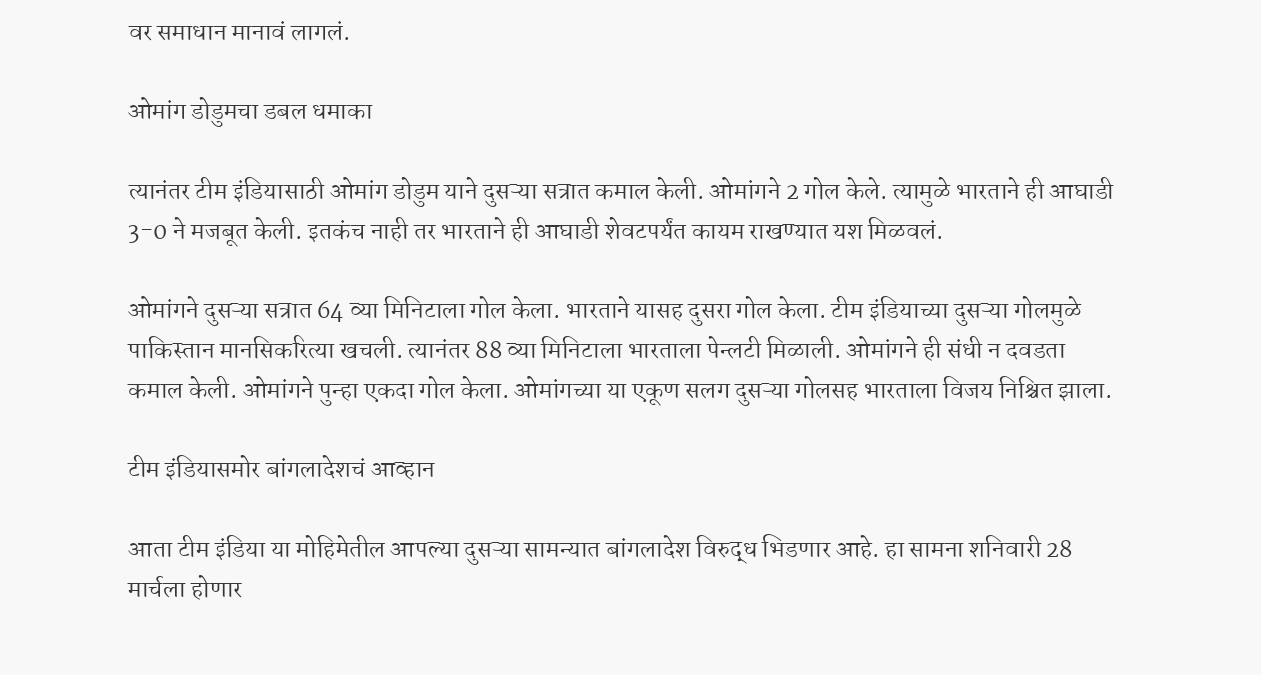वर समाधान मानावं लागलं.

ओमांग डोडुमचा डबल धमाका

त्यानंतर टीम इंडियासाठी ओमांग डोडुम याने दुसऱ्या सत्रात कमाल केली. ओमांगने 2 गोल केले. त्यामुळे भारताने ही आघाडी 3-0 ने मजबूत केली. इतकंच नाही तर भारताने ही आघाडी शेवटपर्यंत कायम राखण्यात यश मिळवलं.

ओमांगने दुसऱ्या सत्रात 64 व्या मिनिटाला गोल केला. भारताने यासह दुसरा गोल केला. टीम इंडियाच्या दुसऱ्या गोलमुळे पाकिस्तान मानसिकरित्या खचली. त्यानंतर 88 व्या मिनिटाला भारताला पेन्लटी मिळाली. ओमांगने ही संधी न दवडता कमाल केली. ओमांगने पुन्हा एकदा गोल केला. ओमांगच्या या एकूण सलग दुसऱ्या गोलसह भारताला विजय निश्चित झाला.

टीम इंडियासमोर बांगलादेशचं आव्हान

आता टीम इंडिया या मोहिमेतील आपल्या दुसऱ्या सामन्यात बांगलादेश विरुद्ध भिडणार आहे. हा सामना शनिवारी 28 मार्चला होणार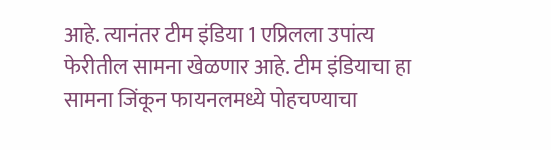आहे. त्यानंतर टीम इंडिया 1 एप्रिलला उपांत्य फेरीतील सामना खेळणार आहे. टीम इंडियाचा हा सामना जिंकून फायनलमध्ये पोहचण्याचा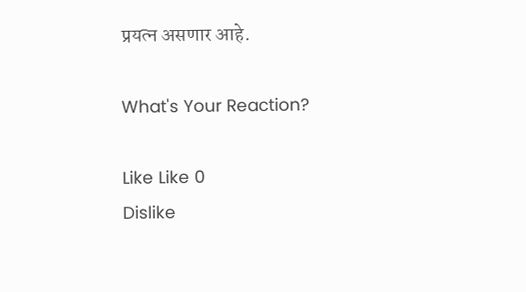प्रयत्न असणार आहे.

What's Your Reaction?

Like Like 0
Dislike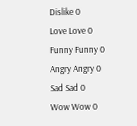Dislike 0
Love Love 0
Funny Funny 0
Angry Angry 0
Sad Sad 0
Wow Wow 0